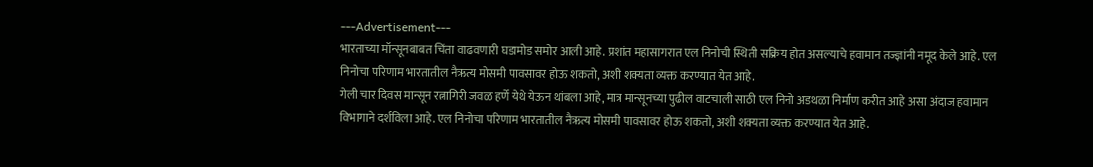---Advertisement---
भारताच्या मॉन्सूनबाबत चिंता वाढवणारी घडामोड समोर आली आहे. प्रशांत महासागरात एल निनोची स्थिती सक्रिय होत असल्याचे हवामान तज्ज्ञांनी नमूद केले आहे. एल निनोचा परिणाम भारतातील नैऋत्य मोसमी पावसावर होऊ शकतो, अशी शक्यता व्यक्त करण्यात येत आहे.
गेली चार दिवस मान्सून रत्नागिरी जवळ हर्णे येथे येऊन थांबला आहे, मात्र मान्सूनच्या पुढील वाटचाली साठी एल निनो अडथळा निर्माण करीत आहे असा अंदाज हवामान विभागाने दर्शविला आहे. एल निनोचा परिणाम भारतातील नैऋत्य मोसमी पावसावर होऊ शकतो, अशी शक्यता व्यक्त करण्यात येत आहे.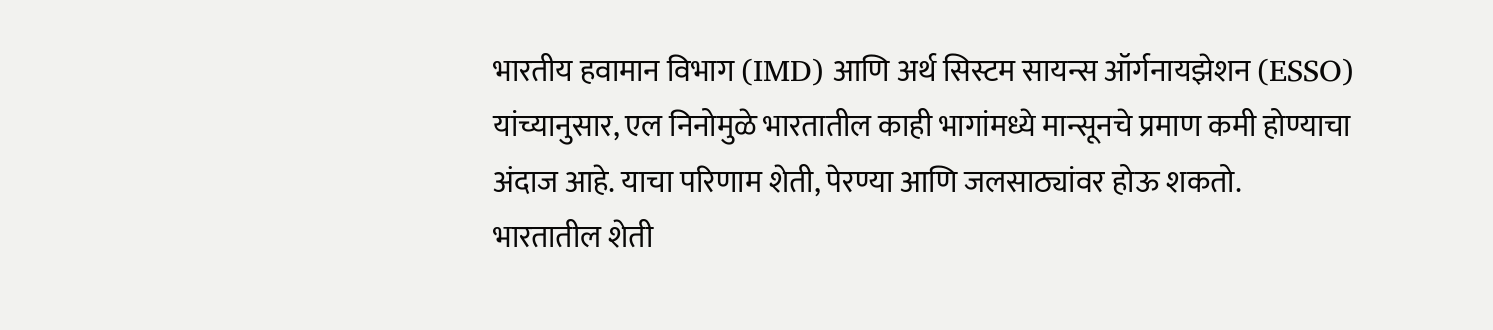भारतीय हवामान विभाग (IMD) आणि अर्थ सिस्टम सायन्स ऑर्गनायझेशन (ESSO) यांच्यानुसार, एल निनोमुळे भारतातील काही भागांमध्ये मान्सूनचे प्रमाण कमी होण्याचा अंदाज आहे. याचा परिणाम शेती, पेरण्या आणि जलसाठ्यांवर होऊ शकतो.
भारतातील शेती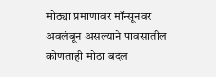मोठ्या प्रमाणावर मॉन्सूनवर अवलंबून असल्याने पावसातील कोणताही मोठा बदल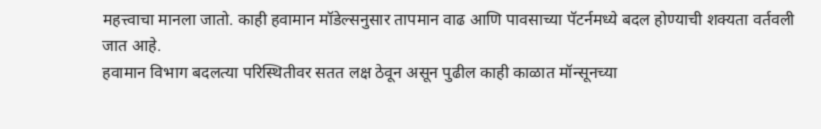महत्त्वाचा मानला जातो. काही हवामान मॉडेल्सनुसार तापमान वाढ आणि पावसाच्या पॅटर्नमध्ये बदल होण्याची शक्यता वर्तवली जात आहे.
हवामान विभाग बदलत्या परिस्थितीवर सतत लक्ष ठेवून असून पुढील काही काळात मॉन्सूनच्या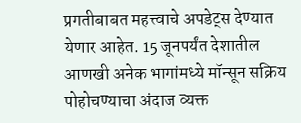प्रगतीबाबत महत्त्वाचे अपडेट्स देण्यात येणार आहेत. 15 जूनपर्यंत देशातील आणखी अनेक भागांमध्ये मॉन्सून सक्रिय पोहोचण्याचा अंदाज व्यक्त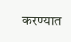करण्यात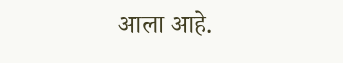आला आहे.